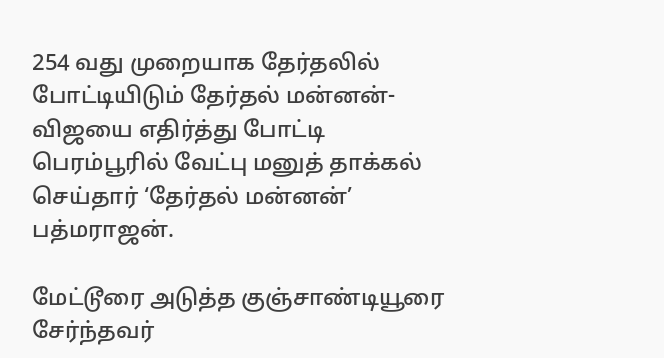254 வது முறையாக தேர்தலில் போட்டியிடும் தேர்தல் மன்னன்- விஜயை எதிர்த்து போட்டி
பெரம்பூரில் வேட்பு மனுத் தாக்கல் செய்தார் ‘தேர்தல் மன்னன்’ பத்மராஜன்.

மேட்டூரை அடுத்த குஞ்சாண்டியூரை சேர்ந்தவர்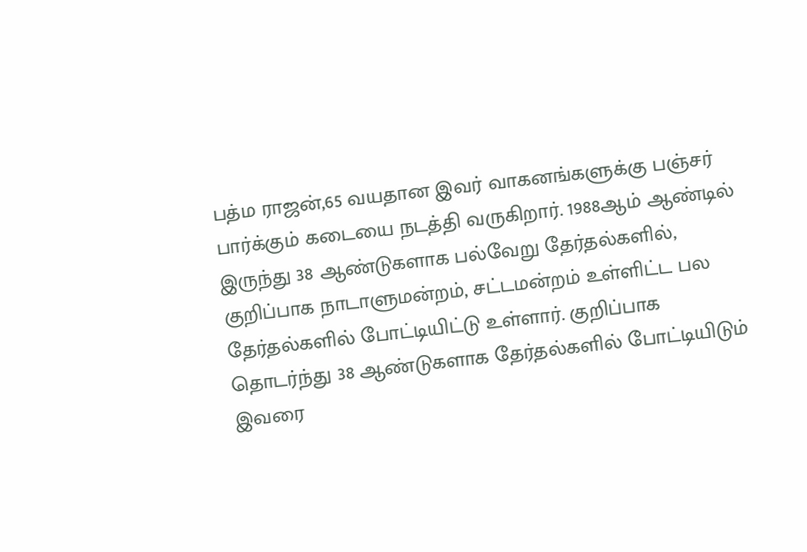பத்ம ராஜன்,65 வயதான இவர் வாகனங்களுக்கு பஞ்சர் பார்க்கும் கடையை நடத்தி வருகிறார். 1988ஆம் ஆண்டில் இருந்து 38 ஆண்டுகளாக பல்வேறு தேர்தல்களில், குறிப்பாக நாடாளுமன்றம், சட்டமன்றம் உள்ளிட்ட பல தேர்தல்களில் போட்டியிட்டு உள்ளார். குறிப்பாக தொடர்ந்து 38 ஆண்டுகளாக தேர்தல்களில் போட்டியிடும் இவரை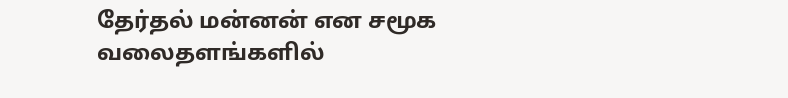தேர்தல் மன்னன் என சமூக வலைதளங்களில்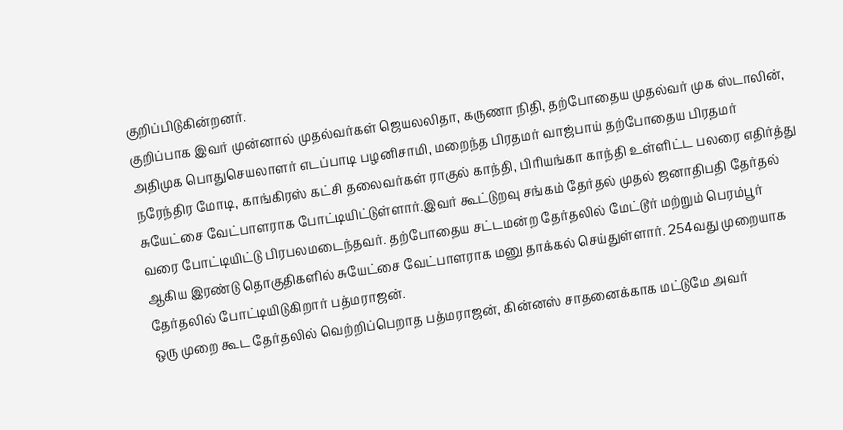குறிப்பிடுகின்றனர்.
குறிப்பாக இவர் முன்னால் முதல்வர்கள் ஜெயலலிதா, கருணா நிதி, தற்போதைய முதல்வர் முக ஸ்டாலின், அதிமுக பொதுசெயலாளர் எடப்பாடி பழனிசாமி, மறைந்த பிரதமர் வாஜ்பாய் தற்போதைய பிரதமர் நரேந்திர மோடி, காங்கிரஸ் கட்சி தலைவர்கள் ராகுல் காந்தி, பிரியங்கா காந்தி உள்ளிட்ட பலரை எதிர்த்து சுயேட்சை வேட்பாளராக போட்டியிட்டுள்ளார்.இவர் கூட்டுறவு சங்கம் தேர்தல் முதல் ஜனாதிபதி தேர்தல் வரை போட்டியிட்டு பிரபலமடைந்தவர். தற்போதைய சட்டமன்ற தேர்தலில் மேட்டூர் மற்றும் பெரம்பூர் ஆகிய இரண்டு தொகுதிகளில் சுயேட்சை வேட்பாளராக மனு தாக்கல் செய்துள்ளார். 254வது முறையாக தேர்தலில் போட்டியிடுகிறார் பத்மராஜன்.
ஒரு முறை கூட தேர்தலில் வெற்றிப்பெறாத பத்மராஜன், கின்னஸ் சாதனைக்காக மட்டுமே அவர்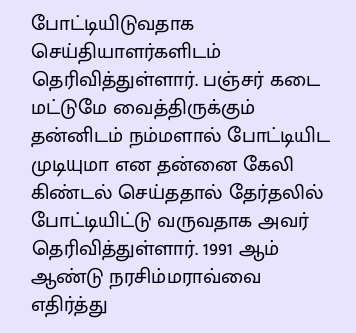போட்டியிடுவதாக செய்தியாளர்களிடம் தெரிவித்துள்ளார். பஞ்சர் கடை மட்டுமே வைத்திருக்கும் தன்னிடம் நம்மளால் போட்டியிட முடியுமா என தன்னை கேலி கிண்டல் செய்ததால் தேர்தலில் போட்டியிட்டு வருவதாக அவர் தெரிவித்துள்ளார். 1991 ஆம் ஆண்டு நரசிம்மராவ்வை எதிர்த்து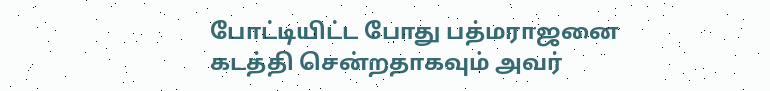போட்டியிட்ட போது பத்மராஜனை கடத்தி சென்றதாகவும் அவர்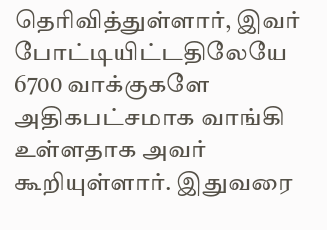தெரிவித்துள்ளார், இவர் போட்டியிட்டதிலேயே 6700 வாக்குகளே அதிகபட்சமாக வாங்கி உள்ளதாக அவர் கூறியுள்ளார். இதுவரை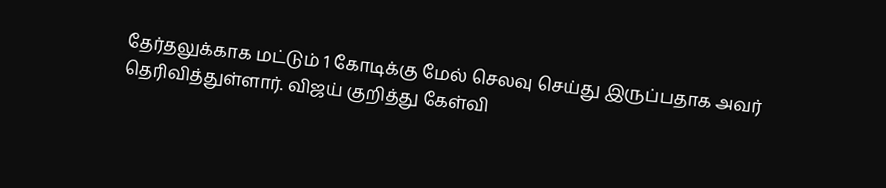தேர்தலுக்காக மட்டும் 1 கோடிக்கு மேல் செலவு செய்து இருப்பதாக அவர் தெரிவித்துள்ளார். விஜய் குறித்து கேள்வி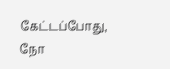கேட்டப்போது, நோ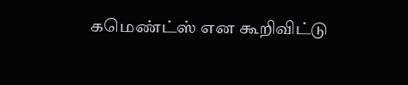கமெண்ட்ஸ் என கூறிவிட்டு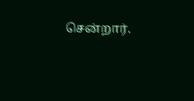சென்றார்.